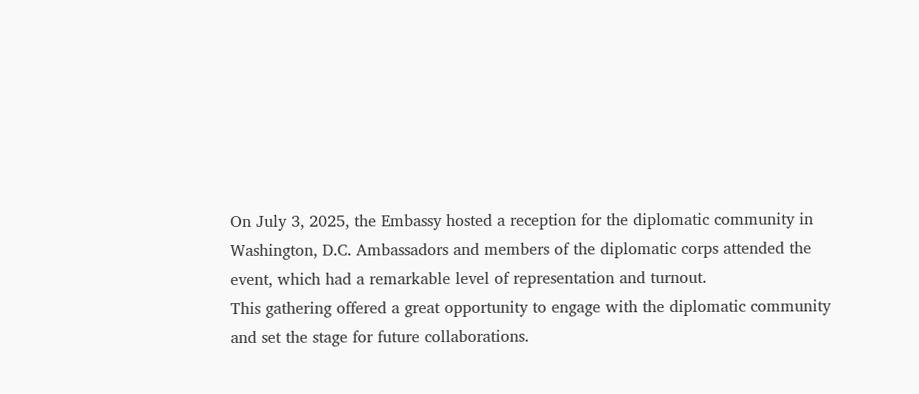On July 3, 2025, the Embassy hosted a reception for the diplomatic community in Washington, D.C. Ambassadors and members of the diplomatic corps attended the event, which had a remarkable level of representation and turnout.
This gathering offered a great opportunity to engage with the diplomatic community and set the stage for future collaborations.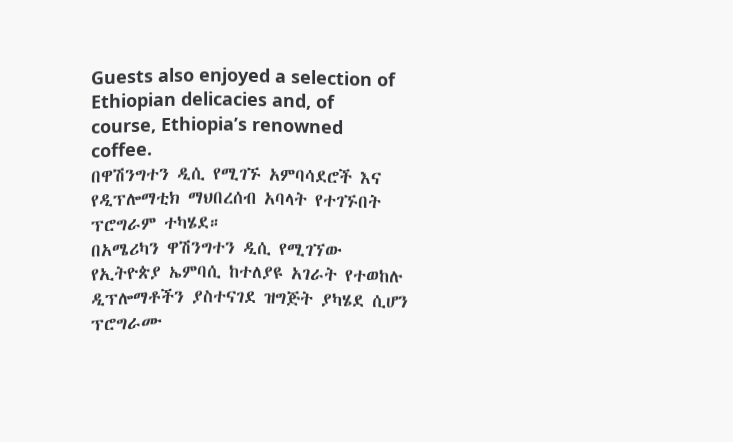Guests also enjoyed a selection of Ethiopian delicacies and, of course, Ethiopia’s renowned coffee.
በዋሽንግተን ዲሲ የሚገኙ አምባሳደሮች እና የዲፕሎማቲክ ማህበረሰብ አባላት የተገኙበት ፕሮግራም ተካሄደ።
በአሜሪካን ዋሽንግተን ዲሲ የሚገኘው የኢትዮጵያ ኤምባሲ ከተለያዩ አገራት የተወከሉ ዲፕሎማቶችን ያስተናገደ ዝግጅት ያካሄደ ሲሆን ፕሮግራሙ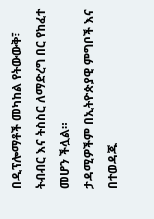በዲፕሎማቶች መካከል የትውውቅ፣ ትብብር እና ትስስር ለማድረግ በር የከፈተ መሆን ችሏል።
ታዳሚዎችም በኢትዮጵያዊ ምግቦች እና በተወዳጁ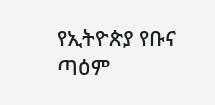የኢትዮጵያ የቡና ጣዕም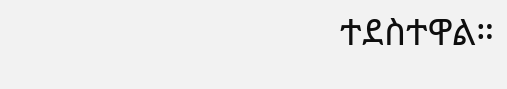ተደስተዋል።